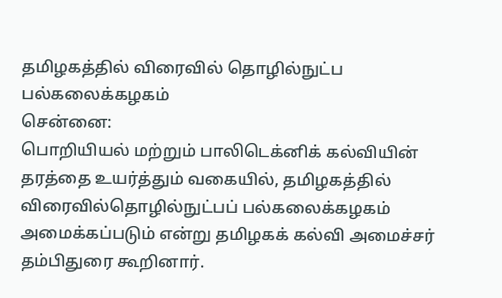தமிழகத்தில் விரைவில் தொழில்நுட்ப பல்கலைக்கழகம்
சென்னை:
பொறியியல் மற்றும் பாலிடெக்னிக் கல்வியின் தரத்தை உயர்த்தும் வகையில், தமிழகத்தில் விரைவில்தொழில்நுட்பப் பல்கலைக்கழகம் அமைக்கப்படும் என்று தமிழகக் கல்வி அமைச்சர் தம்பிதுரை கூறினார்.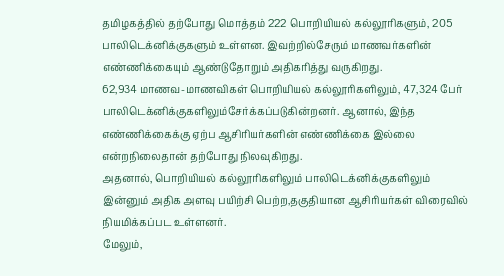தமிழகத்தில் தற்போது மொத்தம் 222 பொறியியல் கல்லூரிகளும், 205 பாலிடெக்னிக்குகளும் உள்ளன. இவற்றில்சேரும் மாணவர்களின் எண்ணிக்கையும் ஆண்டுதோறும் அதிகரித்து வருகிறது.
62,934 மாணவ-மாணவிகள் பொறியியல் கல்லூரிகளிலும், 47,324 பேர் பாலிடெக்னிக்குகளிலும்சேர்க்கப்படுகின்றனர். ஆனால், இந்த எண்ணிக்கைக்கு ஏற்ப ஆசிரியர்களின் எண்ணிக்கை இல்லை என்றநிலைதான் தற்போது நிலவுகிறது.
அதனால், பொறியியல் கல்லூரிகளிலும் பாலிடெக்னிக்குகளிலும் இன்னும் அதிக அளவு பயிற்சி பெற்ற,தகுதியான ஆசிரியர்கள் விரைவில் நியமிக்கப்பட உள்ளனர்.
மேலும்,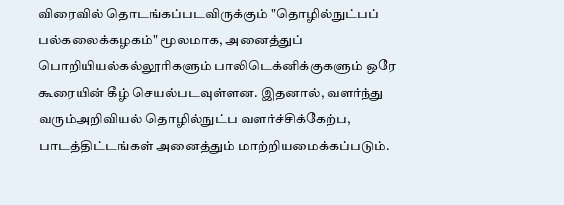விரைவில் தொடங்கப்படவிருக்கும் "தொழில்நுட்பப் பல்கலைக்கழகம்" மூலமாக, அனைத்துப் பொறியியல்கல்லூரிகளும் பாலிடெக்னிக்குகளும் ஒரே கூரையின் கீழ் செயல்படவுள்ளன. இதனால், வளர்ந்து வரும்அறிவியல் தொழில்நுட்ப வளர்ச்சிக்கேற்ப, பாடத்திட்டங்கள் அனைத்தும் மாற்றியமைக்கப்படும்.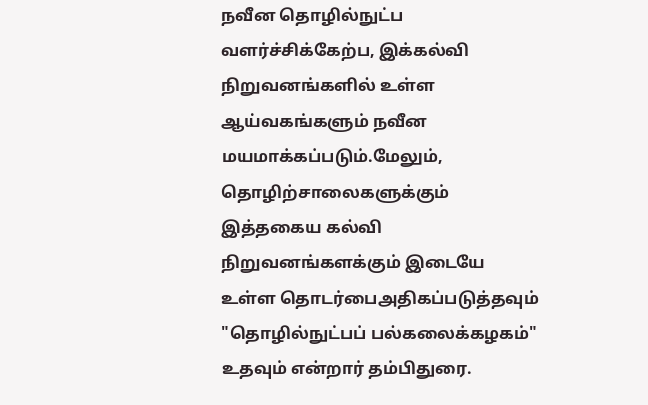நவீன தொழில்நுட்ப வளர்ச்சிக்கேற்ப, இக்கல்வி நிறுவனங்களில் உள்ள ஆய்வகங்களும் நவீன மயமாக்கப்படும்.மேலும், தொழிற்சாலைகளுக்கும் இத்தகைய கல்வி நிறுவனங்களக்கும் இடையே உள்ள தொடர்பைஅதிகப்படுத்தவும் "தொழில்நுட்பப் பல்கலைக்கழகம்" உதவும் என்றார் தம்பிதுரை.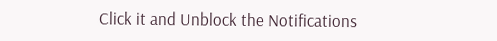Click it and Unblock the Notifications